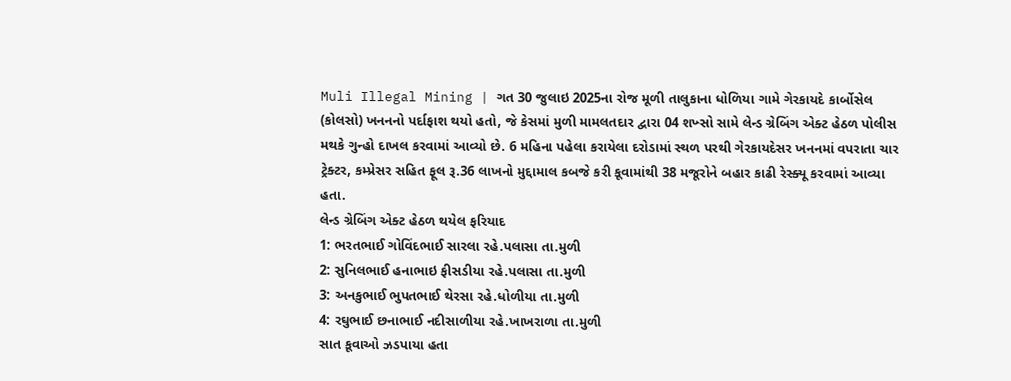Muli Illegal Mining | ગત 30 જુલાઇ 2025ના રોજ મૂળી તાલુકાના ધોળિયા ગામે ગેરકાયદે કાર્બોસેલ (કોલસો) ખનનનો પર્દાફાશ થયો હતો, જે કેસમાં મુળી મામલતદાર દ્વારા 04 શખ્સો સામે લેન્ડ ગ્રેબિંગ એક્ટ હેઠળ પોલીસ મથકે ગુન્હો દાખલ કરવામાં આવ્યો છે. 6 મહિના પહેલા કરાયેલા દરોડામાં સ્થળ પરથી ગેરકાયદેસર ખનનમાં વપરાતા ચાર ટ્રેક્ટર, કમ્પ્રેસર સહિત ફૂલ રૂ.36 લાખનો મુદ્દામાલ કબજે કરી કૂવામાંથી 38 મજૂરોને બહાર કાઢી રેસ્ક્યૂ કરવામાં આવ્યા હતા.
લેન્ડ ગ્રેબિંગ એક્ટ હેઠળ થયેલ ફરિયાદ
1: ભરતભાઈ ગોવિંદભાઈ સારલા રહે.પલાસા તા.મુળી
2: સુનિલભાઈ હનાભાઇ ફીસડીયા રહે.પલાસા તા.મુળી
3: અનકુભાઈ ભુપતભાઈ થેરસા રહે.ધોળીયા તા.મુળી
4: રઘુભાઈ છનાભાઈ નદીસાળીયા રહે.ખાખરાળા તા.મુળી
સાત કૂવાઓ ઝડપાયા હતા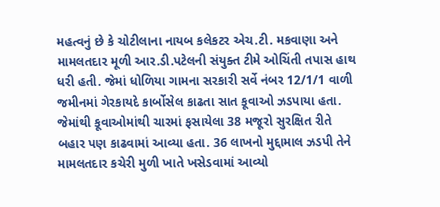મહત્વનું છે કે ચોટીલાના નાયબ કલેકટર એચ.ટી. મકવાણા અને મામલતદાર મૂળી આર.ડી.પટેલની સંયુક્ત ટીમે ઓચિંતી તપાસ હાથ ધરી હતી. જેમાં ધોળિયા ગામના સરકારી સર્વે નંબર 12/1/1 વાળી જમીનમાં ગેરકાયદે કાર્બોસેલ કાઢતા સાત કૂવાઓ ઝડપાયા હતા. જેમાંથી કૂવાઓમાંથી ચારમાં ફસાયેલા 38 મજૂરો સુરક્ષિત રીતે બહાર પણ કાઢવામાં આવ્યા હતા. 36 લાખનો મુદ્દામાલ ઝડપી તેને મામલતદાર કચેરી મુળી ખાતે ખસેડવામાં આવ્યો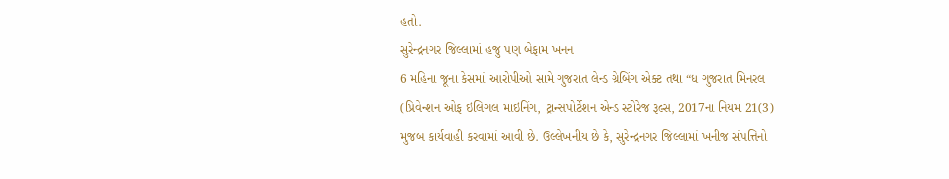હતો.
સુરેન્દ્રનગર જિલ્લામાં હજુ પણ બેફામ ખનન
6 મહિના જૂના કેસમાં આરોપીઓ સામે ગુજરાત લેન્ડ ગ્રેબિંગ એક્ટ તથા “ધ ગુજરાત મિનરલ (પ્રિવેન્શન ઓફ ઇલિગલ માઇનિંગ, ટ્રાન્સપોર્ટેશન એન્ડ સ્ટોરેજ રૂલ્સ, 2017ના નિયમ 21(3) મુજબ કાર્યવાહી કરવામાં આવી છે. ઉલ્લેખનીય છે કે, સુરેન્દ્રનગર જિલ્લામાં ખનીજ સંપત્તિનો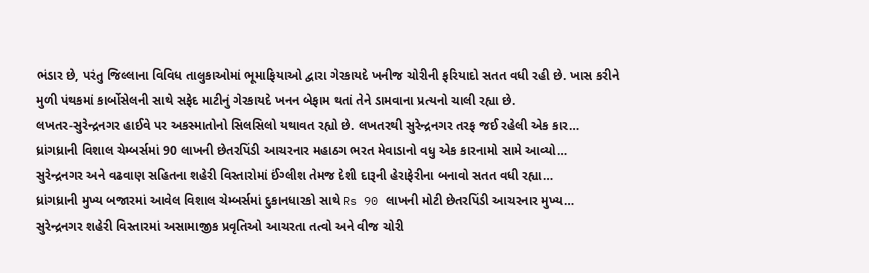ભંડાર છે, પરંતુ જિલ્લાના વિવિધ તાલુકાઓમાં ભૂમાફિયાઓ દ્વારા ગેરકાયદે ખનીજ ચોરીની ફરિયાદો સતત વધી રહી છે. ખાસ કરીને મુળી પંથકમાં કાર્બોસેલની સાથે સફેદ માટીનું ગેરકાયદે ખનન બેફામ થતાં તેને ડામવાના પ્રત્યનો ચાલી રહ્યા છે.
લખતર-સુરેન્દ્રનગર હાઈવે પર અકસ્માતોનો સિલસિલો યથાવત રહ્યો છે. લખતરથી સુરેન્દ્રનગર તરફ જઈ રહેલી એક કાર…
ધ્રાંગધ્રાની વિશાલ ચેમ્બર્સમાં 90 લાખની છેતરપિંડી આચરનાર મહાઠગ ભરત મેવાડાનો વધુ એક કારનામો સામે આવ્યો…
સુરેન્દ્રનગર અને વઢવાણ સહિતના શહેરી વિસ્તારોમાં ઈંગ્લીશ તેમજ દેશી દારૂની હેરાફેરીના બનાવો સતત વધી રહ્યા…
ધ્રાંગધ્રાની મુખ્ય બજારમાં આવેલ વિશાલ ચેમ્બર્સમાં દુકાનધારકો સાથે Rs 90 લાખની મોટી છેતરપિંડી આચરનાર મુખ્ય…
સુરેન્દ્રનગર શહેરી વિસ્તારમાં અસામાજીક પ્રવૃતિઓ આચરતા તત્વો અને વીજ ચોરી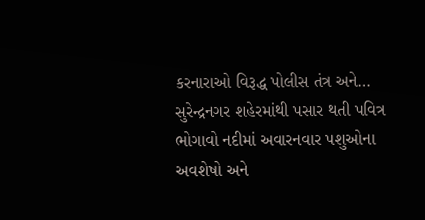કરનારાઓ વિરૂદ્ધ પોલીસ તંત્ર અને…
સુરેન્દ્રનગર શહેરમાંથી પસાર થતી પવિત્ર ભોગાવો નદીમાં અવારનવાર પશુઓના અવશેષો અને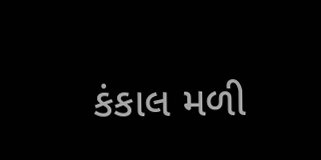કંકાલ મળી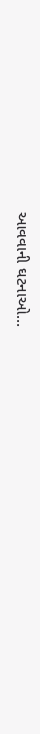આવવાની ઘટનાઓ…